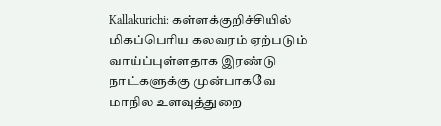Kallakurichi: கள்ளக்குறிச்சியில் மிகப்பெரிய கலவரம் ஏற்படும் வாய்ப்புள்ளதாக இரண்டு நாட்களுக்கு முன்பாகவே மாநில உளவுத்துறை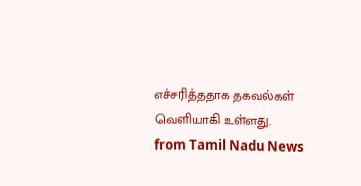எச்சரித்ததாக தகவல்கள் வெளியாகி உள்ளது.
from Tamil Nadu News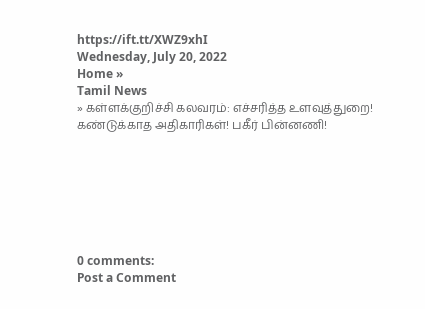https://ift.tt/XWZ9xhI
Wednesday, July 20, 2022
Home »
Tamil News
» கள்ளக்குறிச்சி கலவரம்: எச்சரித்த உளவுத்துறை! கண்டுக்காத அதிகாரிகள்! பகீர் பின்னணி!







0 comments:
Post a Comment